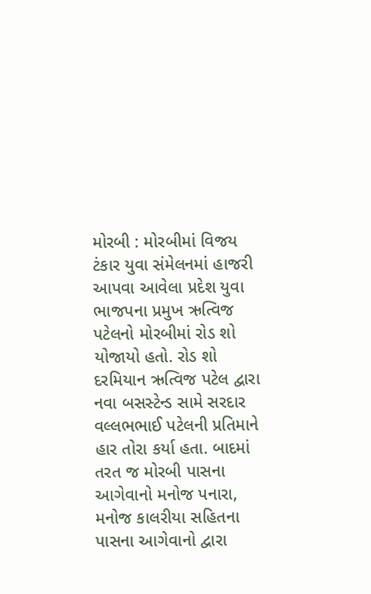મોરબી : મોરબીમાં વિજય ટંકાર યુવા સંમેલનમાં હાજરી આપવા આવેલા પ્રદેશ યુવા ભાજપના પ્રમુખ ઋત્વિજ પટેલનો મોરબીમાં રોડ શો યોજાયો હતો. રોડ શો દરમિયાન ઋત્વિજ પટેલ દ્વારા નવા બસસ્ટેન્ડ સામે સરદાર વલ્લભભાઈ પટેલની પ્રતિમાને હાર તોરા કર્યા હતા. બાદમાં તરત જ મોરબી પાસના આગેવાનો મનોજ પનારા, મનોજ કાલરીયા સહિતના પાસના આગેવાનો દ્વારા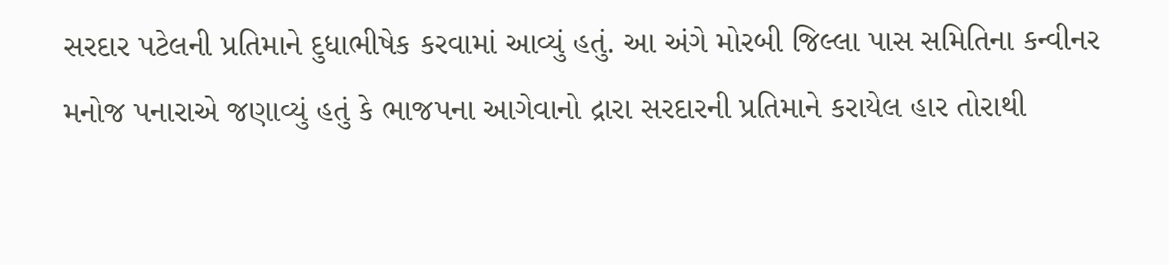સરદાર પટેલની પ્રતિમાને દુધાભીષેક કરવામાં આવ્યું હતું. આ અંગે મોરબી જિલ્લા પાસ સમિતિના કન્વીનર મનોજ પનારાએ જણાવ્યું હતું કે ભાજપના આગેવાનો દ્રારા સરદારની પ્રતિમાને કરાયેલ હાર તોરાથી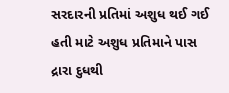સરદારની પ્રતિમાં અશુધ થઈ ગઈ હતી માટે અશુધ પ્રતિમાને પાસ દ્રારા દુધથી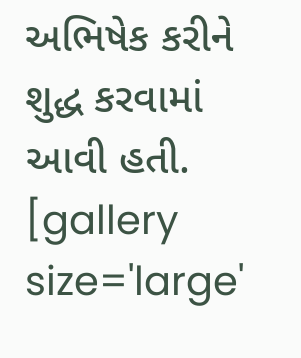અભિષેક કરીને શુદ્ધ કરવામાં આવી હતી. [gallery size='large'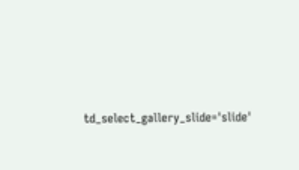td_select_gallery_slide='slide'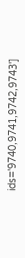ids='9740,9741,9742,9743']